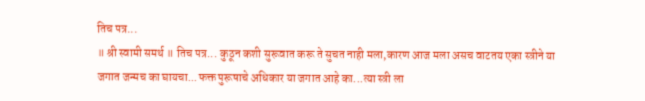तिच पत्र...
॥ श्री स्वामी समर्थ ॥ तिच पत्र... कुठून कशी सुरूवात करू ते सुचत नाही मला,कारण आज मला असच वाटतय एका स्त्रीने या जगात जन्मच का घायचा...फक्त पुरूषाचे अधिकार या जगात आहे का...त्या स्त्री ला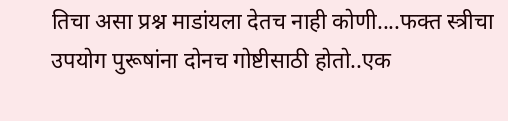तिचा असा प्रश्न माडांयला देतच नाही कोणी....फक्त स्त्रीचा उपयोग पुरूषांना दोनच गोष्टीसाठी होतो..एक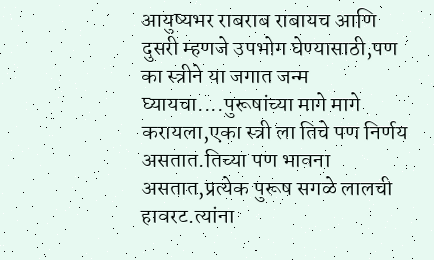आयुष्यभर राबराब राबायच आणि दुसरी म्हणजे उपभोग घेण्यासाठी,पण का स्त्रीने या जगात जन्म घ्यायचा....पुरूषांच्या मागे मागे करायला,एका स्त्री ला तिचे पण निर्णय असतात.तिच्या पण भावना असतात,प्रत्येक पुरूष सगळे लालची हावरट.त्यांना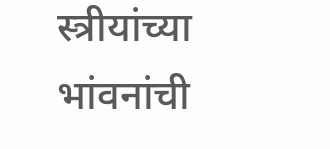स्त्रीयांच्या भांवनांची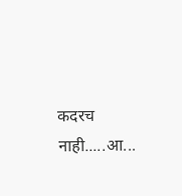कदरच नाही.....आ...